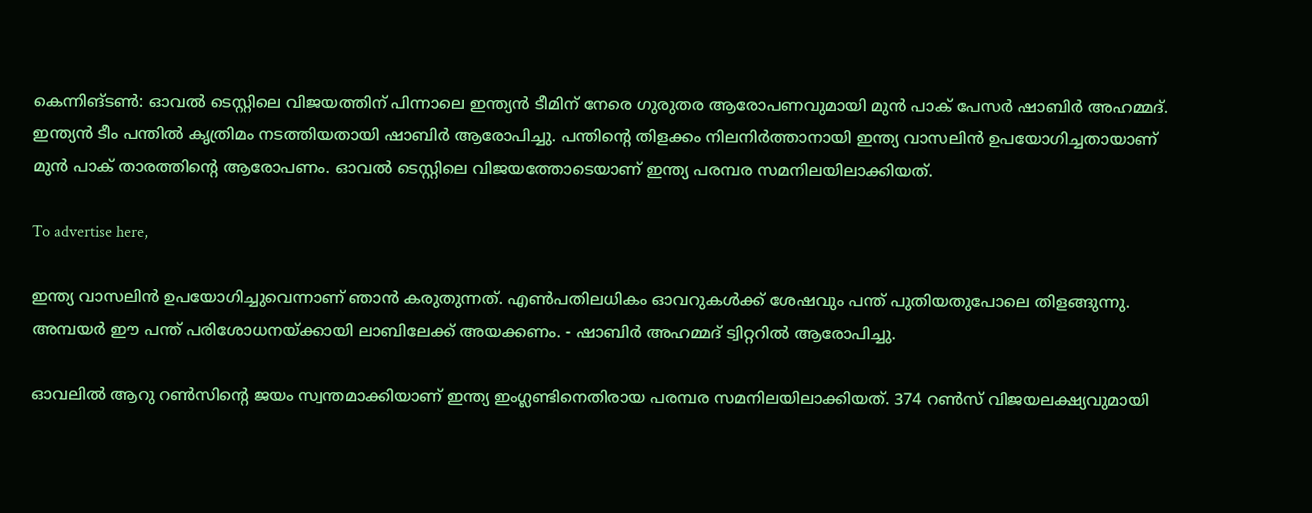കെന്നിങ്ടൺ: ഓവല്‍ ടെസ്റ്റിലെ വിജയത്തിന് പിന്നാലെ ഇന്ത്യന്‍ ടീമിന് നേരെ ഗുരുതര ആരോപണവുമായി മുന്‍ പാക് പേസര്‍ ഷാബിര്‍ അഹമ്മദ്. ഇന്ത്യന്‍ ടീം പന്തില്‍ കൃത്രിമം നടത്തിയതായി ഷാബിര്‍ ആരോപിച്ചു. പന്തിന്റെ തിളക്കം നിലനിര്‍ത്താനായി ഇന്ത്യ വാസലിന്‍ ഉപയോഗിച്ചതായാണ് മുന്‍ പാക് താരത്തിന്റെ ആരോപണം. ഓവല്‍ ടെസ്റ്റിലെ വിജയത്തോടെയാണ് ഇന്ത്യ പരമ്പര സമനിലയിലാക്കിയത്.

To advertise here,

ഇന്ത്യ വാസലിൻ ഉപയോഗിച്ചുവെന്നാണ് ഞാൻ കരുതുന്നത്. എൺപതിലധികം ഓവറുകൾക്ക് ശേഷവും പന്ത് പുതിയതുപോലെ തിളങ്ങുന്നു. അമ്പയർ ഈ പന്ത് പരിശോധനയ്ക്കായി ലാബിലേക്ക് അയക്കണം. - ഷാബിർ അഹമ്മദ് ട്വിറ്ററിൽ ആരോപിച്ചു.

ഓവലിൽ ആറു റൺസിന്റെ ജയം സ്വന്തമാക്കിയാണ് ഇന്ത്യ ഇംഗ്ലണ്ടിനെതിരായ പരമ്പര സമനിലയിലാക്കിയത്. 374 റൺസ് വിജയലക്ഷ്യവുമായി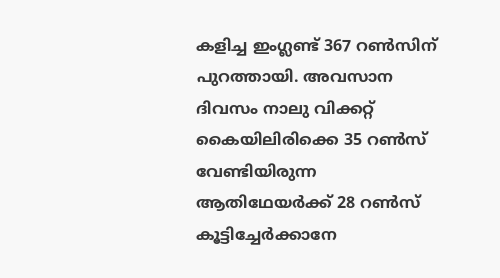കളിച്ച ഇംഗ്ലണ്ട് 367 റൺസിന് പുറത്തായി. അവസാന ദിവസം നാലു വിക്കറ്റ് കൈയിലിരിക്കെ 35 റൺസ് വേണ്ടിയിരുന്ന ആതിഥേയർക്ക് 28 റൺസ് കൂട്ടിച്ചേർക്കാനേ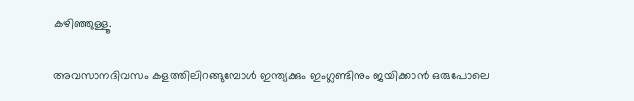കഴിഞ്ഞുള്ളൂ.

അവസാനദിവസം കളത്തിലിറങ്ങുമ്പോൾ ഇന്ത്യക്കും ഇംഗ്ലണ്ടിനും ജയിക്കാൻ ഒരുപോലെ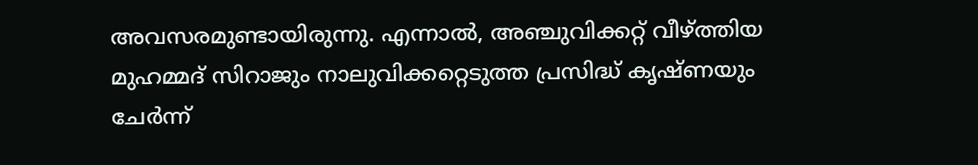അവസരമുണ്ടായിരുന്നു. എന്നാൽ, അഞ്ചുവിക്കറ്റ് വീഴ്ത്തിയ മുഹമ്മദ് സിറാജും നാലുവിക്കറ്റെടുത്ത പ്രസിദ്ധ് കൃഷ്ണയും ചേർന്ന്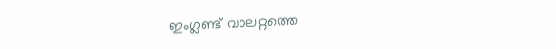ഇംഗ്ലണ്ട് വാലറ്റത്തെ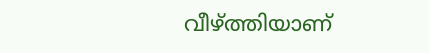വീഴ്ത്തിയാണ്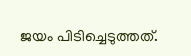ജയം പിടിച്ചെടുത്തത്.